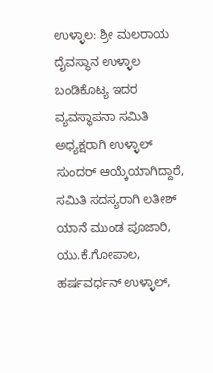ಉಳ್ಳಾಲ: ಶ್ರೀ ಮಲರಾಯ ದೈವಸ್ಥಾನ ಉಳ್ಳಾಲ ಬಂಡಿಕೊಟ್ಯ ಇದರ ವ್ಯವಸ್ಥಾಪನಾ ಸಮಿತಿ ಅಧ್ಯಕ್ಷರಾಗಿ ಉಳ್ಳಾಲ್ ಸುಂದರ್ ಆಯ್ಕೆಯಾಗಿದ್ದಾರೆ,
ಸಮಿತಿ ಸದಸ್ಯರಾಗಿ ಲತೀಶ್ ಯಾನೆ ಮುಂಡ ಪೂಜಾರಿ, ಯು.ಕೆ.ಗೋಪಾಲ, ಹರ್ಷವರ್ಧನ್ ಉಳ್ಳಾಲ್,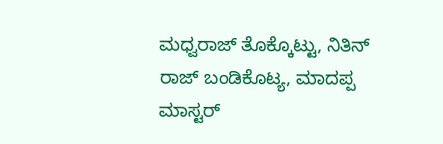ಮಧ್ವರಾಜ್ ತೊಕ್ಕೊಟ್ಟು, ನಿತಿನ್ ರಾಜ್ ಬಂಡಿಕೊಟ್ಯ, ಮಾದಪ್ಪ ಮಾಸ್ಟರ್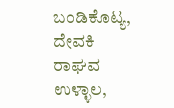ಬಂಡಿಕೊಟ್ಯ, ದೇವಕಿ ರಾಘವ ಉಳ್ಳಾಲ,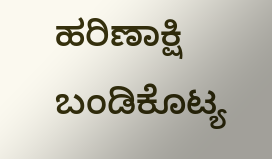ಹರಿಣಾಕ್ಷಿ ಬಂಡಿಕೊಟ್ಯ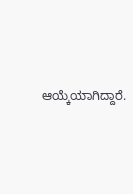ಆಯ್ಕೆಯಾಗಿದ್ದಾರೆ.